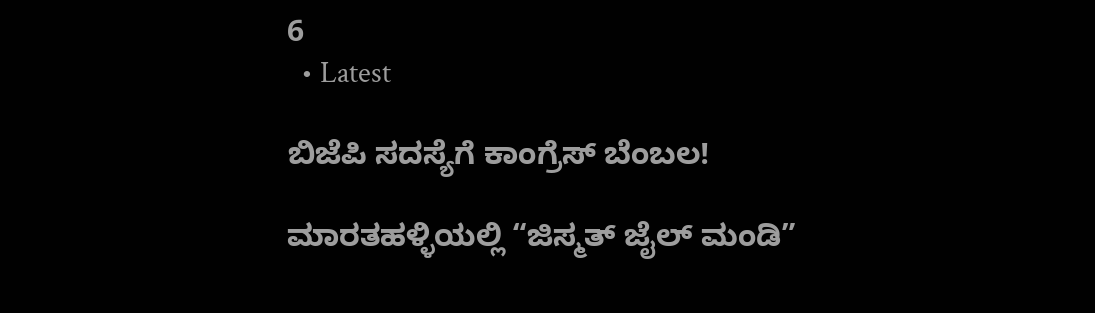6
  • Latest

ಬಿಜೆಪಿ ಸದಸ್ಯೆಗೆ ಕಾಂಗ್ರೆಸ್ ಬೆಂಬಲ!

ಮಾರತಹಳ್ಳಿಯಲ್ಲಿ “ಜಿಸ್ಮತ್ ಜೈಲ್ ಮಂಡಿ”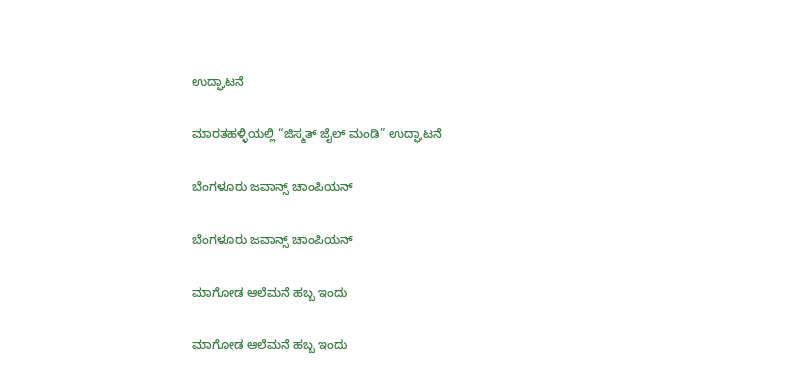ಉದ್ಘಾಟನೆ

ಮಾರತಹಳ್ಳಿಯಲ್ಲಿ “ಜಿಸ್ಮತ್ ಜೈಲ್ ಮಂಡಿ” ಉದ್ಘಾಟನೆ

ಬೆಂಗಳೂರು ಜವಾನ್ಸ್ ಚಾಂಪಿಯನ್

ಬೆಂಗಳೂರು ಜವಾನ್ಸ್ ಚಾಂಪಿಯನ್

ಮಾಗೋಡ ಆಲೆಮನೆ ಹಬ್ಬ ಇಂದು

ಮಾಗೋಡ ಆಲೆಮನೆ ಹಬ್ಬ ಇಂದು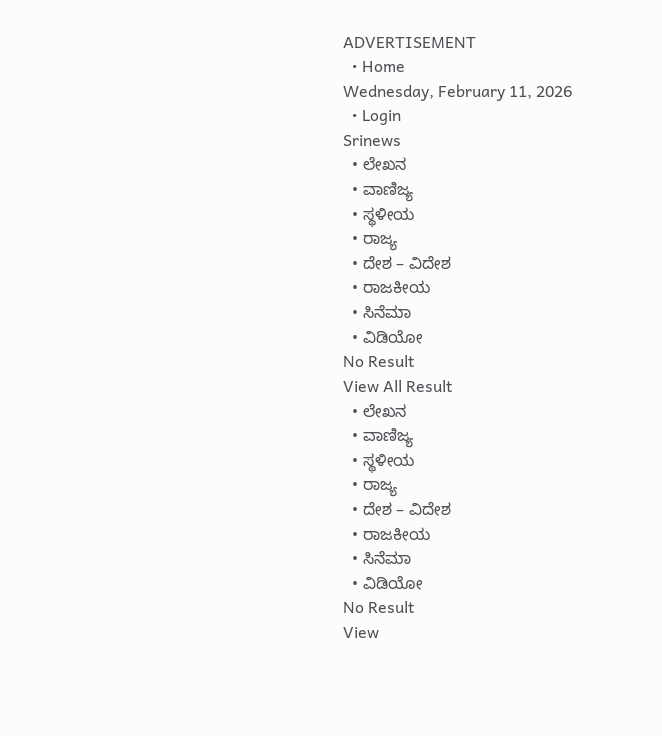ADVERTISEMENT
  • Home
Wednesday, February 11, 2026
  • Login
Srinews
  • ಲೇಖನ
  • ವಾಣಿಜ್ಯ
  • ಸ್ಥಳೀಯ
  • ರಾಜ್ಯ
  • ದೇಶ – ವಿದೇಶ
  • ರಾಜಕೀಯ
  • ಸಿನೆಮಾ
  • ವಿಡಿಯೋ
No Result
View All Result
  • ಲೇಖನ
  • ವಾಣಿಜ್ಯ
  • ಸ್ಥಳೀಯ
  • ರಾಜ್ಯ
  • ದೇಶ – ವಿದೇಶ
  • ರಾಜಕೀಯ
  • ಸಿನೆಮಾ
  • ವಿಡಿಯೋ
No Result
View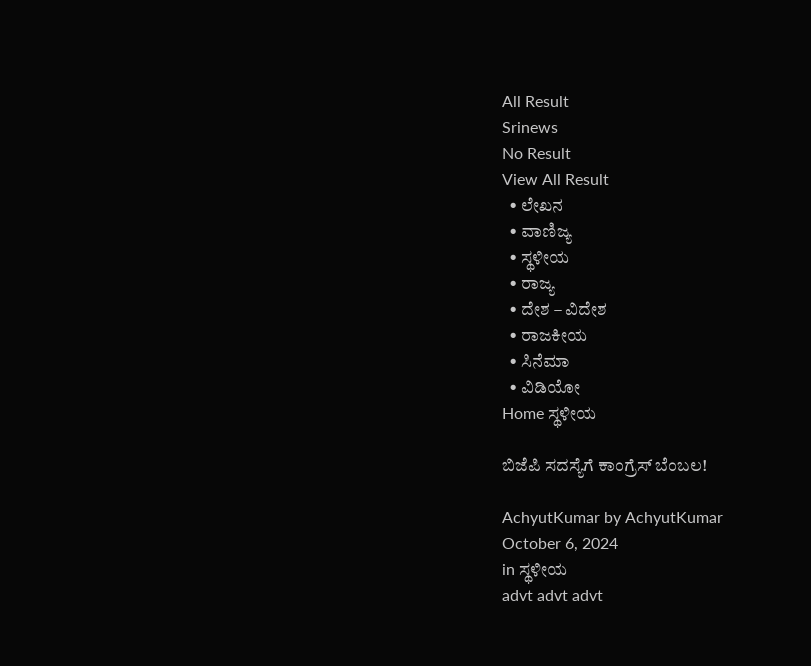All Result
Srinews
No Result
View All Result
  • ಲೇಖನ
  • ವಾಣಿಜ್ಯ
  • ಸ್ಥಳೀಯ
  • ರಾಜ್ಯ
  • ದೇಶ – ವಿದೇಶ
  • ರಾಜಕೀಯ
  • ಸಿನೆಮಾ
  • ವಿಡಿಯೋ
Home ಸ್ಥಳೀಯ

ಬಿಜೆಪಿ ಸದಸ್ಯೆಗೆ ಕಾಂಗ್ರೆಸ್ ಬೆಂಬಲ!

AchyutKumar by AchyutKumar
October 6, 2024
in ಸ್ಥಳೀಯ
advt advt advt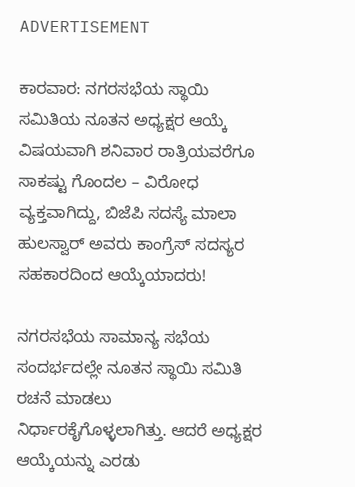ADVERTISEMENT

ಕಾರವಾರ: ನಗರಸಭೆಯ ಸ್ಥಾಯಿ ಸಮಿತಿಯ ನೂತನ ಅಧ್ಯಕ್ಷರ ಆಯ್ಕೆ ವಿಷಯವಾಗಿ ಶನಿವಾರ ರಾತ್ರಿಯವರೆಗೂ ಸಾಕಷ್ಟು ಗೊಂದಲ – ವಿರೋಧ ವ್ಯಕ್ತವಾಗಿದ್ದು, ಬಿಜೆಪಿ ಸದಸ್ಯೆ ಮಾಲಾ ಹುಲಸ್ವಾರ್ ಅವರು ಕಾಂಗ್ರೆಸ್ ಸದಸ್ಯರ ಸಹಕಾರದಿಂದ ಆಯ್ಕೆಯಾದರು!

ನಗರಸಭೆಯ ಸಾಮಾನ್ಯ ಸಭೆಯ ಸಂದರ್ಭದಲ್ಲೇ ನೂತನ ಸ್ಥಾಯಿ ಸಮಿತಿ ರಚನೆ ಮಾಡಲು ನಿರ್ಧಾರಕೈಗೊಳ್ಳಲಾಗಿತ್ತು. ಆದರೆ ಅಧ್ಯಕ್ಷರ ಆಯ್ಕೆಯನ್ನು ಎರಡು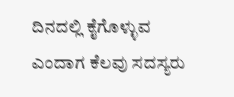ದಿನದಲ್ಲಿ ಕೈಗೊಳ್ಳುವ ಎಂದಾಗ ಕೆಲವು ಸದಸ್ಯರು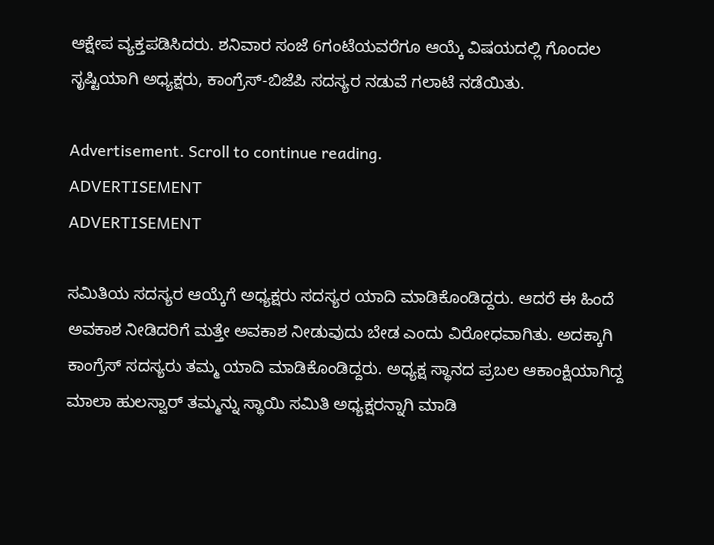ಆಕ್ಷೇಪ ವ್ಯಕ್ತಪಡಿಸಿದರು. ಶನಿವಾರ ಸಂಜೆ 6ಗಂಟೆಯವರೆಗೂ ಆಯ್ಕೆ ವಿಷಯದಲ್ಲಿ ಗೊಂದಲ ಸೃಷ್ಟಿಯಾಗಿ ಅಧ್ಯಕ್ಷರು, ಕಾಂಗ್ರೆಸ್-ಬಿಜೆಪಿ ಸದಸ್ಯರ ನಡುವೆ ಗಲಾಟೆ ನಡೆಯಿತು.

Advertisement. Scroll to continue reading.
ADVERTISEMENT
ADVERTISEMENT

ಸಮಿತಿಯ ಸದಸ್ಯರ ಆಯ್ಕೆಗೆ ಅಧ್ಯಕ್ಷರು ಸದಸ್ಯರ ಯಾದಿ ಮಾಡಿಕೊಂಡಿದ್ದರು. ಆದರೆ ಈ ಹಿಂದೆ ಅವಕಾಶ ನೀಡಿದರಿಗೆ ಮತ್ತೇ ಅವಕಾಶ ನೀಡುವುದು ಬೇಡ ಎಂದು ವಿರೋಧವಾಗಿತು. ಅದಕ್ಕಾಗಿ ಕಾಂಗ್ರೆಸ್ ಸದಸ್ಯರು ತಮ್ಮ ಯಾದಿ ಮಾಡಿಕೊಂಡಿದ್ದರು. ಅಧ್ಯಕ್ಷ ಸ್ಥಾನದ ಪ್ರಬಲ ಆಕಾಂಕ್ಷಿಯಾಗಿದ್ದ ಮಾಲಾ ಹುಲಸ್ವಾರ್ ತಮ್ಮನ್ನು ಸ್ಥಾಯಿ ಸಮಿತಿ ಅಧ್ಯಕ್ಷರನ್ನಾಗಿ ಮಾಡಿ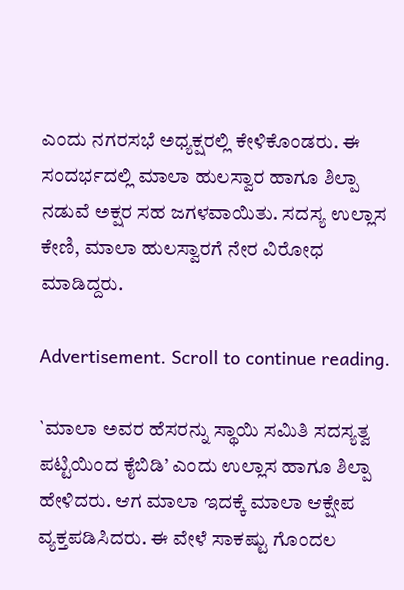ಎಂದು ನಗರಸಭೆ ಅಧ್ಯಕ್ಷರಲ್ಲಿ ಕೇಳಿಕೊಂಡರು. ಈ ಸಂದರ್ಭದಲ್ಲಿ ಮಾಲಾ ಹುಲಸ್ವಾರ ಹಾಗೂ ಶಿಲ್ಪಾ ನಡುವೆ ಅಕ್ಷರ ಸಹ ಜಗಳವಾಯಿತು. ಸದಸ್ಯ ಉಲ್ಲಾಸ ಕೇಣಿ, ಮಾಲಾ ಹುಲಸ್ವಾರಗೆ ನೇರ ವಿರೋಧ ಮಾಡಿದ್ದರು.

Advertisement. Scroll to continue reading.

`ಮಾಲಾ ಅವರ ಹೆಸರನ್ನು ಸ್ಥಾಯಿ ಸಮಿತಿ ಸದಸ್ಯತ್ವ ಪಟ್ಟಿಯಿಂದ ಕೈಬಿಡಿ’ ಎಂದು ಉಲ್ಲಾಸ ಹಾಗೂ ಶಿಲ್ಪಾ ಹೇಳಿದರು. ಆಗ ಮಾಲಾ ಇದಕ್ಕೆ ಮಾಲಾ ಆಕ್ಷೇಪ ವ್ಯಕ್ತಪಡಿಸಿದರು. ಈ ವೇಳೆ ಸಾಕಷ್ಟು ಗೊಂದಲ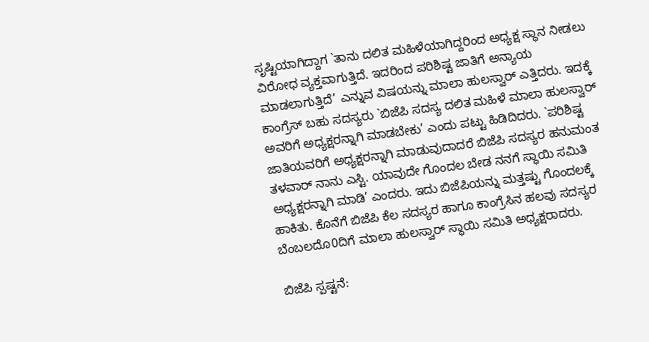ಸೃಷ್ಟಿಯಾಗಿದ್ದಾಗ `ತಾನು ದಲಿತ ಮಹಿಳೆಯಾಗಿದ್ದರಿಂದ ಅಧ್ಯಕ್ಷ ಸ್ಥಾನ ನೀಡಲು ವಿರೋಧ ವ್ಯಕ್ತವಾಗುತ್ತಿದೆ. ಇದರಿಂದ ಪರಿಶಿಷ್ಟ ಜಾತಿಗೆ ಅನ್ಯಾಯ ಮಾಡಲಾಗುತ್ತಿದೆ’ ಎನ್ನುವ ವಿಷಯನ್ನು ಮಾಲಾ ಹುಲಸ್ವಾರ್ ಎತ್ತಿದರು. ಇದಕ್ಕೆ ಕಾಂಗ್ರೆಸ್ ಬಹು ಸದಸ್ಯರು `ಬಿಜೆಪಿ ಸದಸ್ಯ ದಲಿತ ಮಹಿಳೆ ಮಾಲಾ ಹುಲಸ್ವಾರ್ ಅವರಿಗೆ ಅಧ್ಯಕ್ಷರನ್ನಾಗಿ ಮಾಡಬೇಕು’ ಎಂದು ಪಟ್ಟು ಹಿಡಿದಿದರು. `ಪರಿಶಿಷ್ಟ ಜಾತಿಯವರಿಗೆ ಅಧ್ಯಕ್ಷರನ್ನಾಗಿ ಮಾಡುವುದಾದರೆ ಬಿಜೆಪಿ ಸದಸ್ಯರ ಹನುಮಂತ ತಳವಾರ್ ನಾನು ಎಸ್ಟಿ. ಯಾವುದೇ ಗೊಂದಲ ಬೇಡ ನನಗೆ ಸ್ಥಾಯಿ ಸಮಿತಿ ಅಧ್ಯಕ್ಷರನ್ನಾಗಿ ಮಾಡಿ’ ಎಂದರು. ಇದು ಬಿಜೆಪಿಯನ್ನು ಮತ್ತಷ್ಟು ಗೊಂದಲಕ್ಕೆ ಹಾಕಿತು. ಕೊನೆಗೆ ಬಿಜೆಪಿ ಕೆಲ ಸದಸ್ಯರ ಹಾಗೂ ಕಾಂಗ್ರೆಸಿನ ಹಲವು ಸದಸ್ಯರ ಬೆಂಬಲದೊ0ದಿಗೆ ಮಾಲಾ ಹುಲಸ್ವಾರ್ ಸ್ಥಾಯಿ ಸಮಿತಿ ಅಧ್ಯಕ್ಷರಾದರು.

ಬಿಜೆಪಿ ಸ್ಪಷ್ಟನೆ: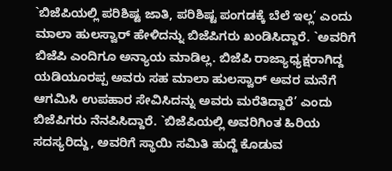`ಬಿಜೆಪಿಯಲ್ಲಿ ಪರಿಶಿಷ್ಟ ಜಾತಿ, ಪರಿಶಿಷ್ಟ ಪಂಗಡಕ್ಕೆ ಬೆಲೆ ಇಲ್ಲ’ ಎಂದು ಮಾಲಾ ಹುಲಸ್ವಾರ್ ಹೇಳಿದನ್ನು ಬಿಜೆಪಿಗರು ಖಂಡಿಸಿದ್ದಾರೆ. `ಅವರಿಗೆ ಬಿಜೆಪಿ ಎಂದಿಗೂ ಅನ್ಯಾಯ ಮಾಡಿಲ್ಲ. ಬಿಜೆಪಿ ರಾಜ್ಯಾಧ್ಯಕ್ಷರಾಗಿದ್ದ ಯಡಿಯೂರಪ್ಪ ಅವರು ಸಹ ಮಾಲಾ ಹುಲಸ್ವಾರ್ ಅವರ ಮನೆಗೆ ಆಗಮಿಸಿ ಉಪಹಾರ ಸೇವಿಸಿದನ್ನು ಅವರು ಮರೆತಿದ್ದಾರೆ’ ಎಂದು ಬಿಜೆಪಿಗರು ನೆನಪಿಸಿದ್ದಾರೆ. `ಬಿಜೆಪಿಯಲ್ಲಿ ಅವರಿಗಿಂತ ಹಿರಿಯ ಸದಸ್ಯರಿದ್ದು, ಅವರಿಗೆ ಸ್ಥಾಯಿ ಸಮಿತಿ ಹುದ್ದೆ ಕೊಡುವ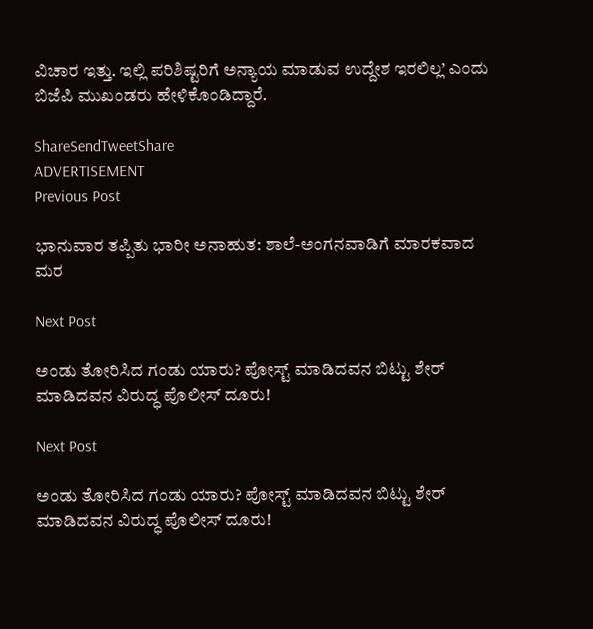ವಿಚಾರ ಇತ್ತು. ಇಲ್ಲಿ ಪರಿಶಿಷ್ಟರಿಗೆ ಅನ್ಯಾಯ ಮಾಡುವ ಉದ್ದೇಶ ಇರಲಿಲ್ಲ’ ಎಂದು ಬಿಜೆಪಿ ಮುಖಂಡರು ಹೇಳಿಕೊಂಡಿದ್ದಾರೆ.

ShareSendTweetShare
ADVERTISEMENT
Previous Post

ಭಾನುವಾರ ತಪ್ಪಿತು ಭಾರೀ ಅನಾಹುತ: ಶಾಲೆ-ಅಂಗನವಾಡಿಗೆ ಮಾರಕವಾದ ಮರ

Next Post

ಅಂಡು ತೋರಿಸಿದ ಗಂಡು ಯಾರು? ಪೋಸ್ಟ್ ಮಾಡಿದವನ ಬಿಟ್ಟು ಶೇರ್ ಮಾಡಿದವನ ವಿರುದ್ಧ ಪೊಲೀಸ್ ದೂರು!

Next Post

ಅಂಡು ತೋರಿಸಿದ ಗಂಡು ಯಾರು? ಪೋಸ್ಟ್ ಮಾಡಿದವನ ಬಿಟ್ಟು ಶೇರ್ ಮಾಡಿದವನ ವಿರುದ್ಧ ಪೊಲೀಸ್ ದೂರು!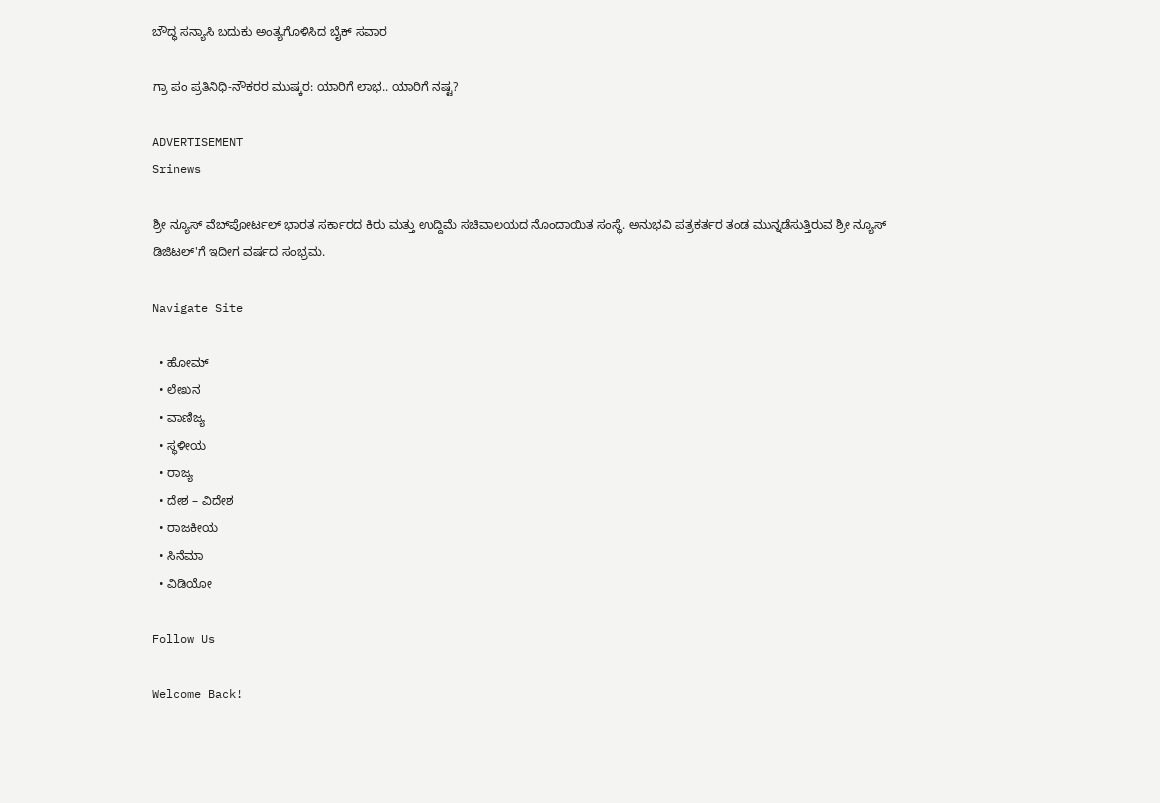ಬೌದ್ಧ ಸನ್ಯಾಸಿ ಬದುಕು ಅಂತ್ಯಗೊಳಿಸಿದ ಬೈಕ್ ಸವಾರ

ಗ್ರಾ ಪಂ ಪ್ರತಿನಿಧಿ-ನೌಕರರ ಮುಷ್ಕರ: ಯಾರಿಗೆ ಲಾಭ.. ಯಾರಿಗೆ ನಷ್ಟ?

ADVERTISEMENT
Srinews

ಶ್ರೀ ನ್ಯೂಸ್ ವೆಬ್‌ಪೋರ್ಟಲ್ ಭಾರತ ಸರ್ಕಾರದ ಕಿರು ಮತ್ತು ಉದ್ದಿಮೆ ಸಚಿವಾಲಯದ ನೊಂದಾಯಿತ ಸಂಸ್ಥೆ. ಅನುಭವಿ ಪತ್ರಕರ್ತರ ತಂಡ ಮುನ್ನಡೆಸುತ್ತಿರುವ ಶ್ರೀ ನ್ಯೂಸ್ ಡಿಜಿಟಲ್'ಗೆ ಇದೀಗ ವರ್ಷದ ಸಂಭ್ರಮ.

Navigate Site

  • ಹೋಮ್
  • ಲೇಖನ
  • ವಾಣಿಜ್ಯ
  • ಸ್ಥಳೀಯ
  • ರಾಜ್ಯ
  • ದೇಶ – ವಿದೇಶ
  • ರಾಜಕೀಯ
  • ಸಿನೆಮಾ
  • ವಿಡಿಯೋ

Follow Us

Welcome Back!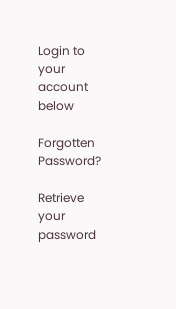Login to your account below

Forgotten Password?

Retrieve your password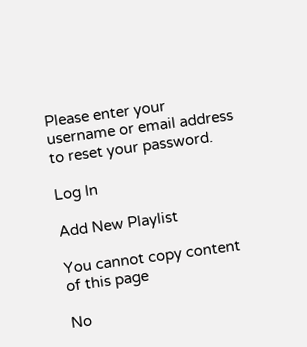Please enter your username or email address to reset your password.

Log In

Add New Playlist

You cannot copy content of this page

No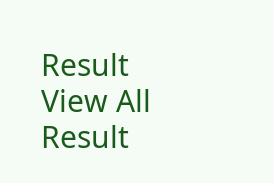Result
View All Result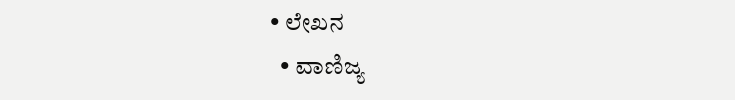• ಲೇಖನ
  • ವಾಣಿಜ್ಯ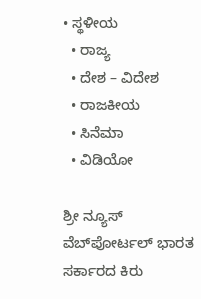• ಸ್ಥಳೀಯ
  • ರಾಜ್ಯ
  • ದೇಶ – ವಿದೇಶ
  • ರಾಜಕೀಯ
  • ಸಿನೆಮಾ
  • ವಿಡಿಯೋ

ಶ್ರೀ ನ್ಯೂಸ್ ವೆಬ್‌ಪೋರ್ಟಲ್ ಭಾರತ ಸರ್ಕಾರದ ಕಿರು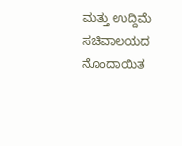ಮತ್ತು ಉದ್ದಿಮೆ ಸಚಿವಾಲಯದ ನೊಂದಾಯಿತ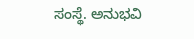ಸಂಸ್ಥೆ. ಅನುಭವಿ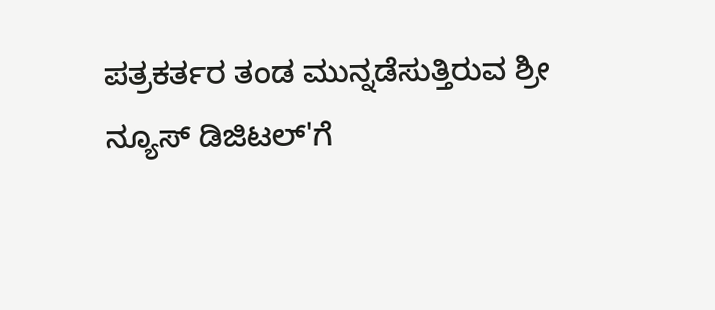ಪತ್ರಕರ್ತರ ತಂಡ ಮುನ್ನಡೆಸುತ್ತಿರುವ ಶ್ರೀ ನ್ಯೂಸ್ ಡಿಜಿಟಲ್'ಗೆ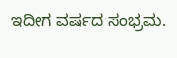ಇದೀಗ ವರ್ಷದ ಸಂಭ್ರಮ.